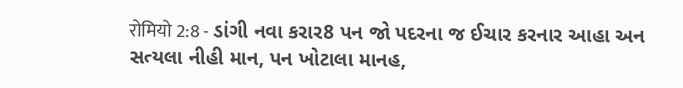रोमियो 2:8 - ડાંગી નવા કરાર8 પન જો પદરના જ ઈચાર કરનાર આહા અન સત્યલા નીહી માન, પન ખોટાલા માનહ,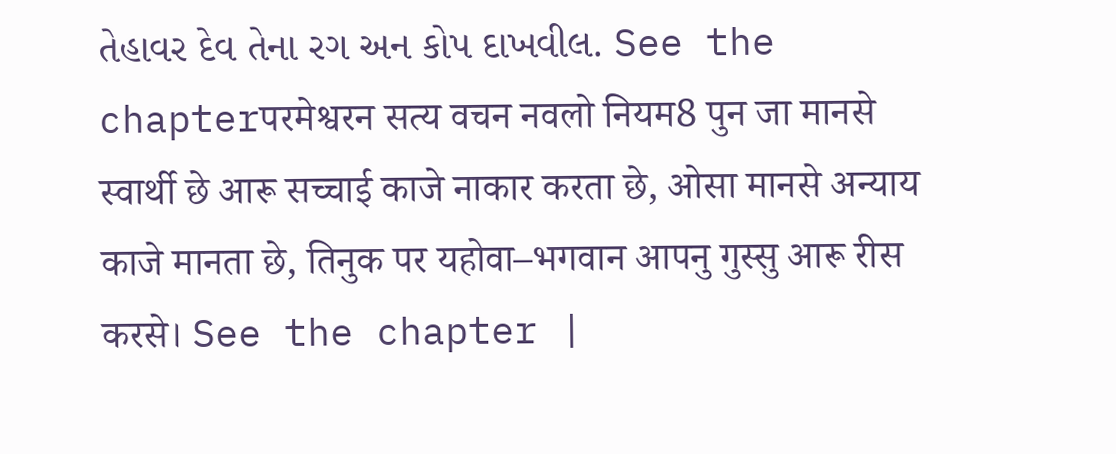તેહાવર દેવ તેના રગ અન કોપ દાખવીલ. See the chapterपरमेश्वरन सत्य वचन नवलो नियम8 पुन जा मानसे स्वार्थी छे आरू सच्चाई काजे नाकार करता छे, ओसा मानसे अन्याय काजे मानता छे, तिनुक पर यहोवा–भगवान आपनु गुस्सु आरू रीस करसे। See the chapter |